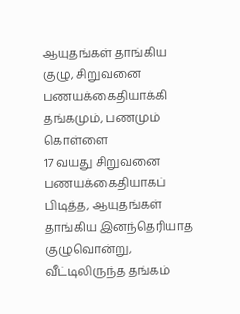ஆயுதங்கள் தாங்கிய குழு, சிறுவனை பணயக்கைதியாக்கி தங்கமும், பணமும் கொள்ளை
17 வயது சிறுவனை பணயக்கைதியாகப் பிடித்த, ஆயுதங்கள் தாங்கிய இனந்தெரியாத குழுவொன்று, வீட்டிலிருந்த தங்கம்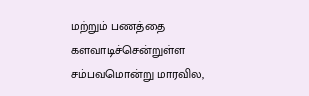மற்றும் பணத்தை களவாடிச்சென்றுள்ள சம்பவமொன்று மாரவில,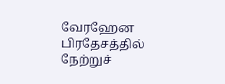வேரஹேன பிரதேசத்தில் நேற்றுச்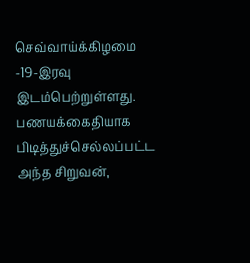செவ்வாய்க்கிழமை -19-இரவு இடம்பெற்றுள்ளது.
பணயக்கைதியாக பிடித்துச்செல்லப்பட்ட அந்த சிறுவன்,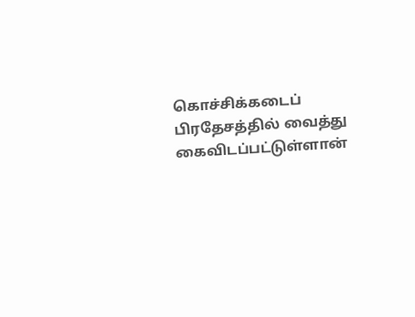கொச்சிக்கடைப் பிரதேசத்தில் வைத்து கைவிடப்பட்டுள்ளான்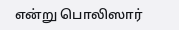என்று பொலிஸார்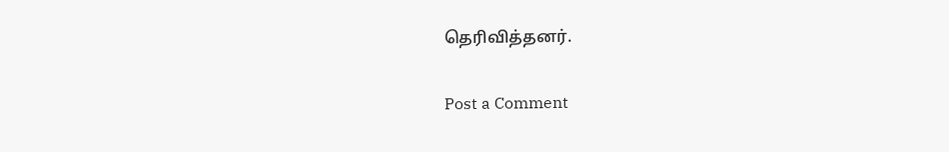தெரிவித்தனர்.

Post a Comment